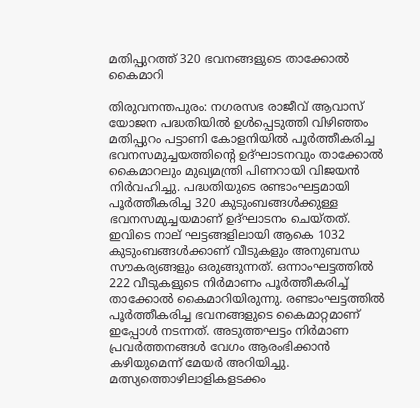മതിപ്പുറത്ത് 320 ഭവനങ്ങളുടെ താക്കോൽ കൈമാറി

തിരുവനന്തപുരം: നഗരസഭ രാജീവ് ആവാസ് യോജന പദ്ധതിയിൽ ഉൾപ്പെടുത്തി വിഴിഞ്ഞം മതിപ്പുറം പട്ടാണി കോളനിയിൽ പൂർത്തീകരിച്ച ഭവനസമുച്ചയത്തിന്‍റെ ഉദ്ഘാടനവും താക്കോൽ കൈമാറലും മുഖ്യമന്ത്രി പിണറായി വിജയന്‍ നിർവഹിച്ചു. പദ്ധതിയുടെ രണ്ടാംഘട്ടമായി പൂർത്തീകരിച്ച 320 കുടുംബങ്ങൾക്കുള്ള ഭവനസമുച്ചയമാണ് ഉദ്ഘാടനം ചെയ്തത്. ഇവിടെ നാല് ഘട്ടങ്ങളിലായി ആകെ 1032 കുടുംബങ്ങൾക്കാണ് വീടുകളും അനുബന്ധ സൗകര്യങ്ങളും ഒരുങ്ങുന്നത്. ഒന്നാംഘട്ടത്തിൽ 222 വീടുകളുടെ നിർമാണം പൂർത്തീകരിച്ച് താക്കോൽ കൈമാറിയിരുന്നു. രണ്ടാംഘട്ടത്തിൽ പൂർത്തീകരിച്ച ഭവനങ്ങളുടെ കൈമാറ്റമാണ് ഇപ്പോൾ നടന്നത്. അടുത്തഘട്ടം നിർമാണ പ്രവർത്തനങ്ങൾ വേഗം ആരംഭിക്കാന്‍ കഴിയുമെന്ന് മേയർ അറിയിച്ചു. മത്സ്യത്തൊഴിലാളികളടക്കം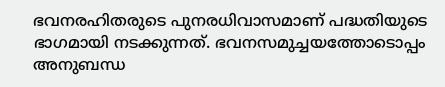ഭവനരഹിതരുടെ പുനരധിവാസമാണ് പദ്ധതിയുടെ ഭാഗമായി നടക്കുന്നത്. ഭവനസമുച്ചയത്തോടൊപ്പം അനുബന്ധ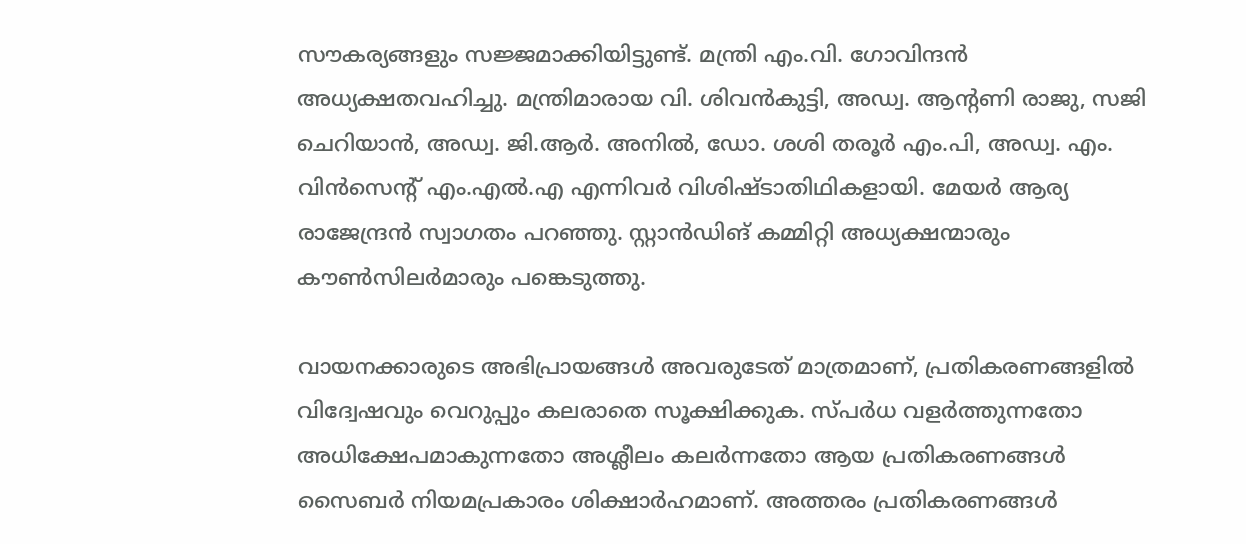സൗകര്യങ്ങളും സജ്ജമാക്കിയിട്ടുണ്ട്. മന്ത്രി എം.വി. ഗോവിന്ദന്‍ അധ്യക്ഷതവഹിച്ചു. മന്ത്രിമാരായ വി. ശിവന്‍കുട്ടി, അഡ്വ. ആന്‍റണി രാജു, സജി ചെറിയാന്‍, അഡ്വ. ജി.ആർ. അനിൽ, ഡോ. ശശി തരൂർ എം.പി, അഡ്വ. എം. വിന്‍സെന്‍റ് എം.എൽ.എ എന്നിവർ വിശിഷ്ടാതിഥികളായി. മേയർ ആര്യ രാജേന്ദ്രൻ സ്വാഗതം പറഞ്ഞു. സ്റ്റാൻഡിങ് കമ്മിറ്റി അധ്യക്ഷന്മാരും കൗൺസിലർമാരും പങ്കെടുത്തു.

വായനക്കാരുടെ അഭിപ്രായങ്ങള്‍ അവരുടേത് മാത്രമാണ്, പ്രതികരണങ്ങളിൽ വിദ്വേഷവും വെറുപ്പും കലരാതെ സൂക്ഷിക്കുക. സ്പർധ വളർത്തുന്നതോ അധിക്ഷേപമാകുന്നതോ അശ്ലീലം കലർന്നതോ ആയ പ്രതികരണങ്ങൾ സൈബർ നിയമപ്രകാരം ശിക്ഷാർഹമാണ്. അത്തരം പ്രതികരണങ്ങൾ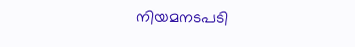നിയമനടപടി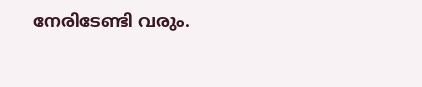നേരിടേണ്ടി വരും.